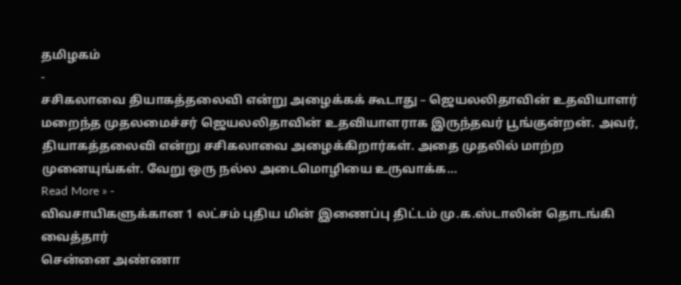தமிழகம்
-
சசிகலாவை தியாகத்தலைவி என்று அழைக்கக் கூடாது – ஜெயலலிதாவின் உதவியாளர்
மறைந்த முதலமைச்சர் ஜெயலலிதாவின் உதவியாளராக இருந்தவர் பூங்குன்றன். அவர், தியாகத்தலைவி என்று சசிகலாவை அழைக்கிறார்கள். அதை முதலில் மாற்ற முனையுங்கள். வேறு ஒரு நல்ல அடைமொழியை உருவாக்க…
Read More » -
விவசாயிகளுக்கான 1 லட்சம் புதிய மின் இணைப்பு திட்டம் மு.க.ஸ்டாலின் தொடங்கி வைத்தார்
சென்னை அண்ணா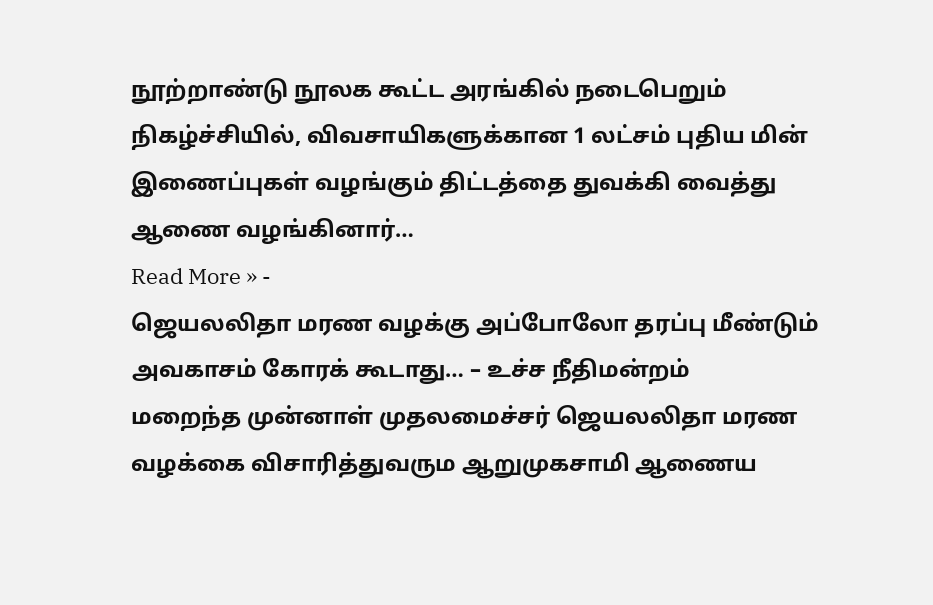நூற்றாண்டு நூலக கூட்ட அரங்கில் நடைபெறும் நிகழ்ச்சியில், விவசாயிகளுக்கான 1 லட்சம் புதிய மின் இணைப்புகள் வழங்கும் திட்டத்தை துவக்கி வைத்து ஆணை வழங்கினார்…
Read More » -
ஜெயலலிதா மரண வழக்கு அப்போலோ தரப்பு மீண்டும் அவகாசம் கோரக் கூடாது… – உச்ச நீதிமன்றம்
மறைந்த முன்னாள் முதலமைச்சர் ஜெயலலிதா மரண வழக்கை விசாரித்துவரும ஆறுமுகசாமி ஆணைய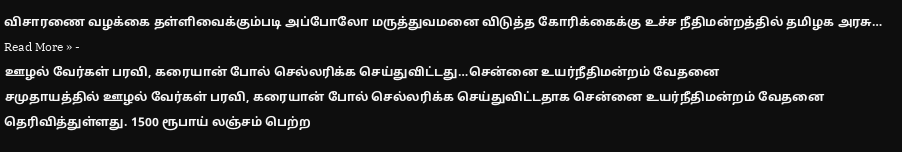விசாரணை வழக்கை தள்ளிவைக்கும்படி அப்போலோ மருத்துவமனை விடுத்த கோரிக்கைக்கு உச்ச நீதிமன்றத்தில் தமிழக அரசு…
Read More » -
ஊழல் வேர்கள் பரவி, கரையான் போல் செல்லரிக்க செய்துவிட்டது…சென்னை உயர்நீதிமன்றம் வேதனை
சமுதாயத்தில் ஊழல் வேர்கள் பரவி, கரையான் போல் செல்லரிக்க செய்துவிட்டதாக சென்னை உயர்நீதிமன்றம் வேதனை தெரிவித்துள்ளது. 1500 ரூபாய் லஞ்சம் பெற்ற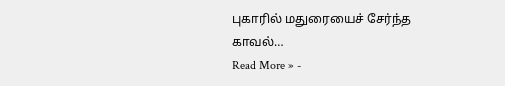புகாரில் மதுரையைச் சேர்ந்த காவல்…
Read More » -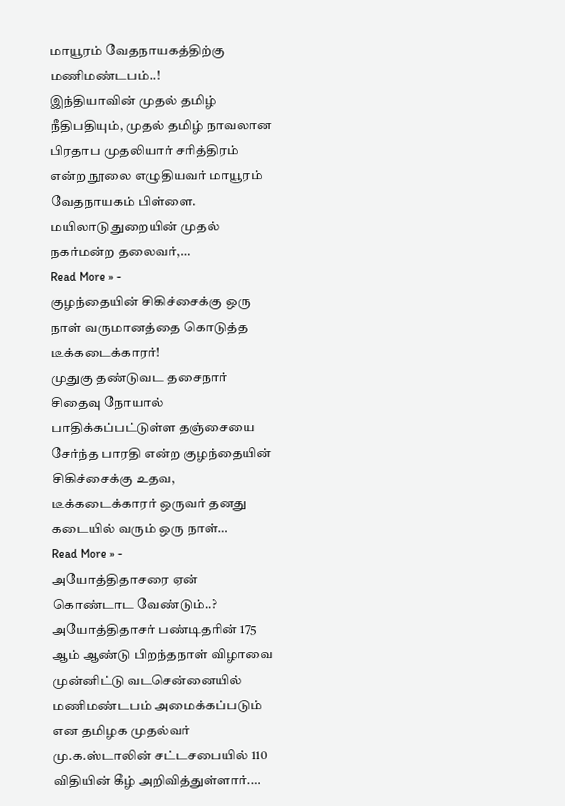மாயூரம் வேதநாயகத்திற்கு மணிமண்டபம்..!
இந்தியாவின் முதல் தமிழ் நீதிபதியும், முதல் தமிழ் நாவலான பிரதாப முதலியார் சரித்திரம் என்ற நூலை எழுதியவர் மாயூரம் வேதநாயகம் பிள்ளை. மயிலாடுதுறையின் முதல் நகர்மன்ற தலைவர்,…
Read More » -
குழந்தையின் சிகிச்சைக்கு ஒரு நாள் வருமானத்தை கொடுத்த டீக்கடைக்காரர்!
முதுகு தண்டுவட தசைநார் சிதைவு நோயால் பாதிக்கப்பட்டுள்ள தஞ்சையை சேர்ந்த பாரதி என்ற குழந்தையின் சிகிச்சைக்கு உதவ, டீக்கடைக்காரர் ஒருவர் தனது கடையில் வரும் ஒரு நாள்…
Read More » -
அயோத்திதாசரை ஏன் கொண்டாட வேண்டும்..?
அயோத்திதாசர் பண்டிதரின் 175 ஆம் ஆண்டு பிறந்தநாள் விழாவை முன்னிட்டு வடசென்னையில் மணிமண்டபம் அமைக்கப்படும் என தமிழக முதல்வர் மு.க.ஸ்டாலின் சட்டசபையில் 110 விதியின் கீழ் அறிவித்துள்ளார்.…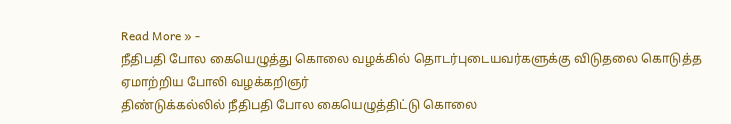Read More » -
நீதிபதி போல கையெழுத்து கொலை வழக்கில் தொடர்புடையவர்களுக்கு விடுதலை கொடுத்த ஏமாற்றிய போலி வழக்கறிஞர்
திண்டுக்கல்லில் நீதிபதி போல கையெழுத்திட்டு கொலை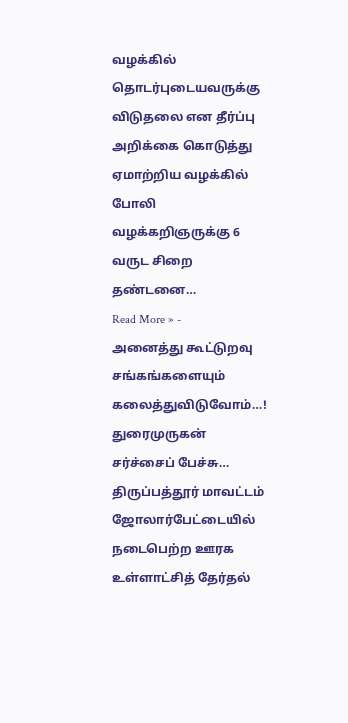வழக்கில் தொடர்புடையவருக்கு விடுதலை என தீர்ப்பு அறிக்கை கொடுத்து ஏமாற்றிய வழக்கில் போலி வழக்கறிஞருக்கு 6 வருட சிறை தண்டனை…
Read More » -
அனைத்து கூட்டுறவு சங்கங்களையும் கலைத்துவிடுவோம்…! துரைமுருகன் சர்ச்சைப் பேச்சு…
திருப்பத்தூர் மாவட்டம் ஜோலார்பேட்டையில் நடைபெற்ற ஊரக உள்ளாட்சித் தேர்தல்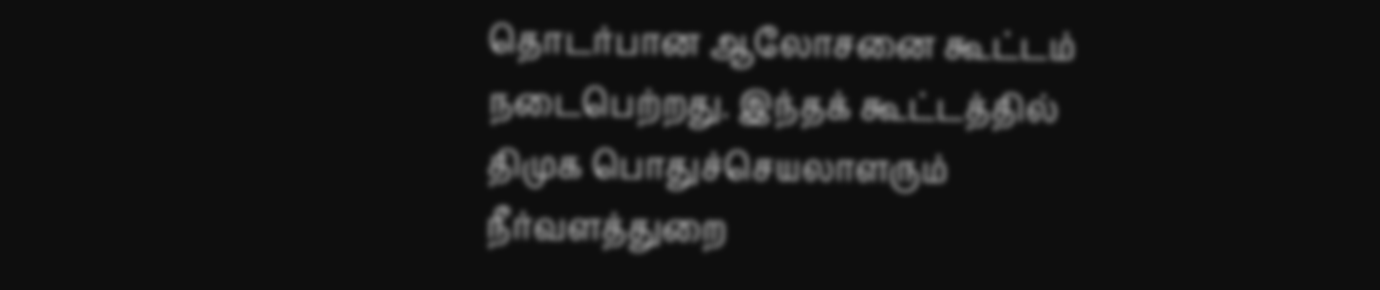தொடர்பான ஆலோசனை கூட்டம் நடைபெற்றது. இந்தக் கூட்டத்தில் திமுக பொதுச்செயலாளரும் நீர்வளத்துறை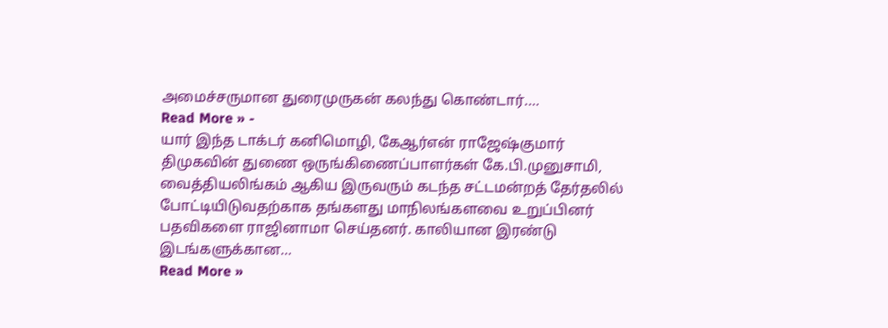அமைச்சருமான துரைமுருகன் கலந்து கொண்டார்.…
Read More » -
யார் இந்த டாக்டர் கனிமொழி, கேஆர்என் ராஜேஷ்குமார்
திமுகவின் துணை ஒருங்கிணைப்பாளர்கள் கே.பி.முனுசாமி, வைத்தியலிங்கம் ஆகிய இருவரும் கடந்த சட்டமன்றத் தேர்தலில் போட்டியிடுவதற்காக தங்களது மாநிலங்களவை உறுப்பினர் பதவிகளை ராஜினாமா செய்தனர். காலியான இரண்டு இடங்களுக்கான…
Read More »